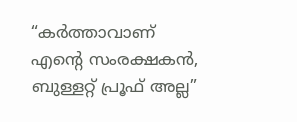“കര്‍ത്താവാണ് എന്റെ സംരക്ഷകന്‍, ബുള്ളറ്റ് പ്രൂഫ് അല്ല”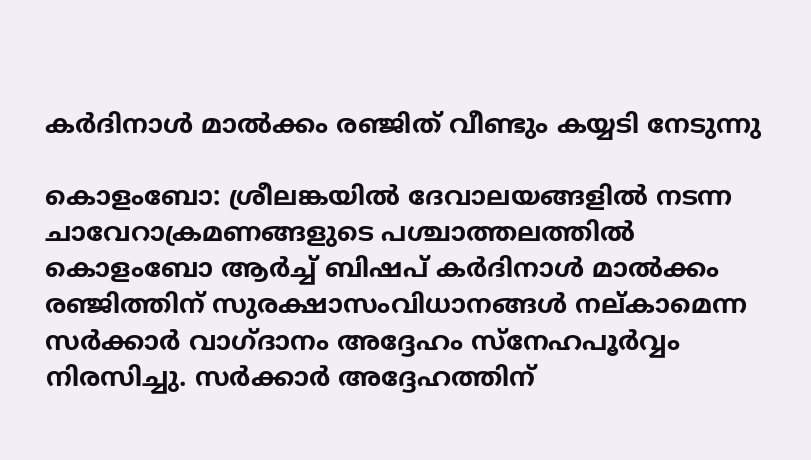കര്‍ദിനാള്‍ മാല്‍ക്കം രഞ്ജിത് വീണ്ടും കയ്യടി നേടുന്നു

കൊളംബോ: ശ്രീലങ്കയില്‍ ദേവാലയങ്ങളില്‍ നടന്ന ചാവേറാക്രമണങ്ങളുടെ പശ്ചാത്തലത്തില്‍ കൊളംബോ ആര്‍ച്ച് ബിഷപ് കര്‍ദിനാള്‍ മാല്‍ക്കം രഞ്ജിത്തിന് സുരക്ഷാസംവിധാനങ്ങള്‍ നല്കാമെന്ന സര്‍ക്കാര്‍ വാഗ്ദാനം അദ്ദേഹം സ്‌നേഹപൂര്‍വ്വം നിരസിച്ചു. സര്‍ക്കാര്‍ അദ്ദേഹത്തിന്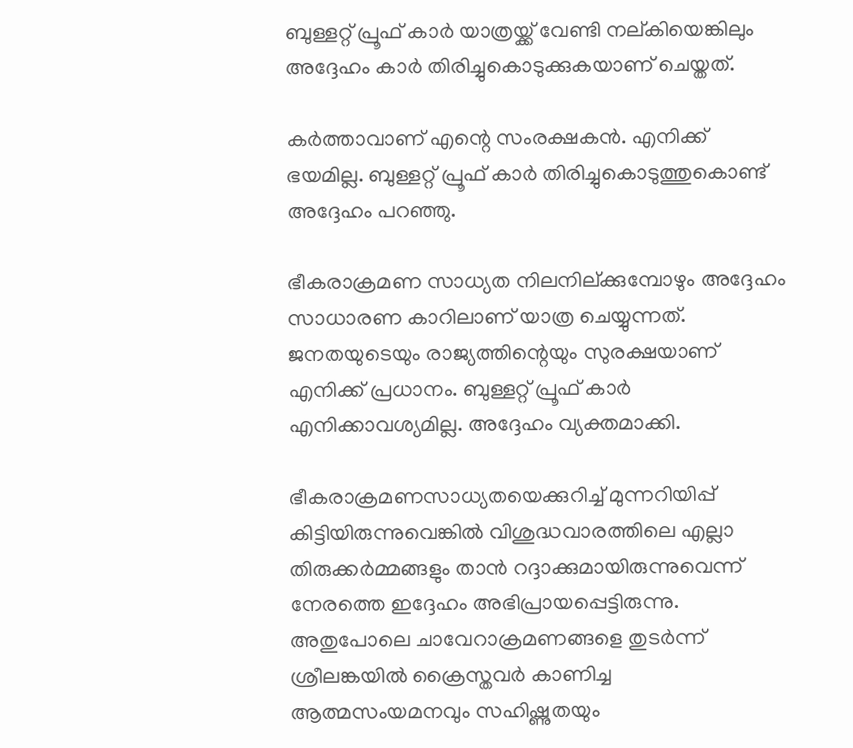ബുള്ളറ്റ് പ്രൂഫ് കാര്‍ യാത്രയ്ക്ക് വേണ്ടി നല്കിയെങ്കിലും അദ്ദേഹം കാര്‍ തിരിച്ചുകൊടുക്കുകയാണ് ചെയ്തത്.

കര്‍ത്താവാണ് എന്റെ സംരക്ഷകന്‍. എനിക്ക് ഭയമില്ല. ബുള്ളറ്റ് പ്രൂഫ് കാര്‍ തിരിച്ചുകൊടുത്തുകൊണ്ട് അദ്ദേഹം പറഞ്ഞു.

ഭീകരാക്രമണ സാധ്യത നിലനില്ക്കുമ്പോഴും അദ്ദേഹം സാധാരണ കാറിലാണ് യാത്ര ചെയ്യുന്നത്. ജനതയുടെയും രാജ്യത്തിന്റെയും സുരക്ഷയാണ് എനിക്ക് പ്രധാനം. ബുള്ളറ്റ് പ്രൂഫ് കാര്‍ എനിക്കാവശ്യമില്ല. അദ്ദേഹം വ്യക്തമാക്കി.

ഭീകരാക്രമണസാധ്യതയെക്കുറിച്ച് മുന്നറിയിപ്പ് കിട്ടിയിരുന്നുവെങ്കില്‍ വിശുദ്ധവാരത്തിലെ എല്ലാ തിരുക്കര്‍മ്മങ്ങളും താന്‍ റദ്ദാക്കുമായിരുന്നുവെന്ന് നേരത്തെ ഇദ്ദേഹം അഭിപ്രായപ്പെട്ടിരുന്നു. അതുപോലെ ചാവേറാക്രമണങ്ങളെ തുടര്‍ന്ന് ശ്രീലങ്കയില്‍ ക്രൈസ്തവര്‍ കാണിച്ച ആത്മസംയമനവും സഹിഷ്ണുതയും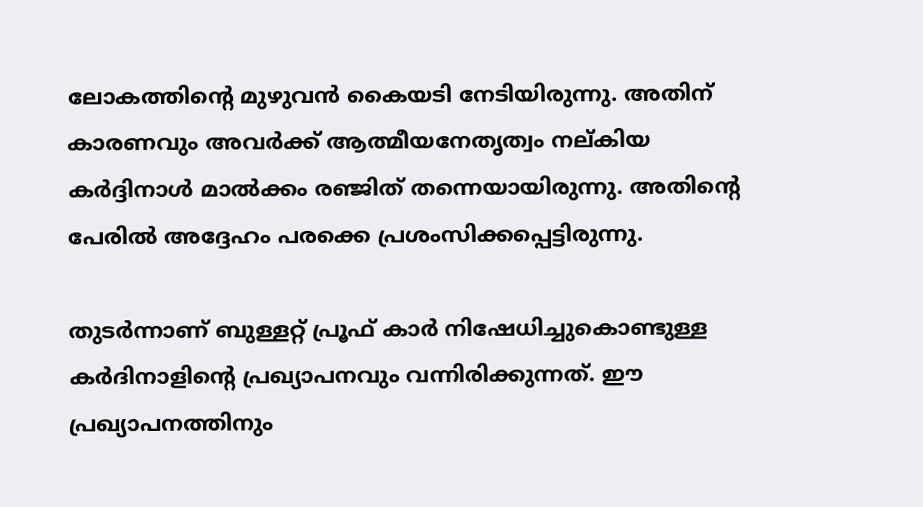ലോകത്തിന്റെ മുഴുവന്‍ കൈയടി നേടിയിരുന്നു. അതിന് കാരണവും അവര്‍ക്ക് ആത്മീയനേതൃത്വം നല്കിയ കര്‍ദ്ദിനാള്‍ മാല്‍ക്കം രഞ്ജിത് തന്നെയായിരുന്നു. അതിന്റെ പേരില്‍ അദ്ദേഹം പരക്കെ പ്രശംസിക്കപ്പെട്ടിരുന്നു.

തുടര്‍ന്നാണ് ബുള്ളറ്റ് പ്രൂഫ് കാര്‍ നിഷേധിച്ചുകൊണ്ടുള്ള കര്‍ദിനാളിന്റെ പ്രഖ്യാപനവും വന്നിരിക്കുന്നത്. ഈ പ്രഖ്യാപനത്തിനും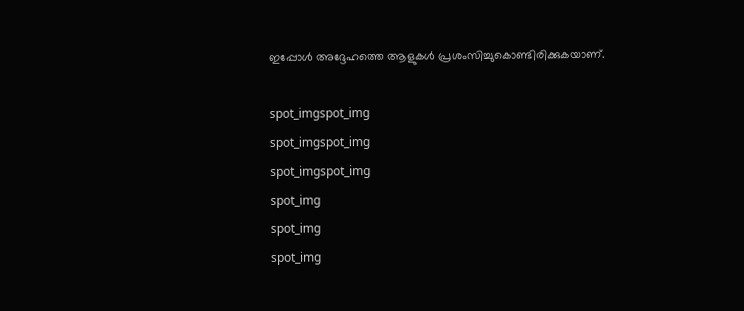ഇപ്പോള്‍ അദ്ദേഹത്തെ ആളുകള്‍ പ്രശംസിച്ചുകൊണ്ടിരിക്കുകയാണ്.

spot_imgspot_img
spot_imgspot_img
spot_imgspot_img
spot_img
spot_img
spot_img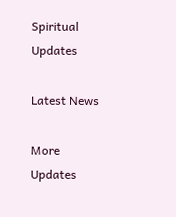Spiritual Updates

Latest News

More Updates